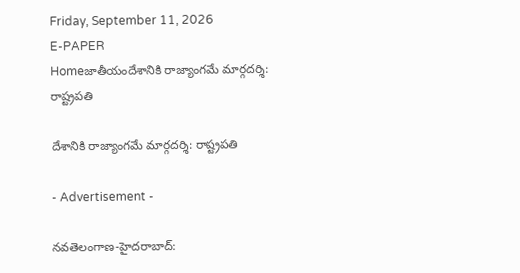Friday, September 11, 2026
E-PAPER
Homeజాతీయందేశానికి రాజ్యాంగ‌మే మార్గ‌ద‌ర్శి: రాష్ట్రపతి

దేశానికి రాజ్యాంగ‌మే మార్గ‌ద‌ర్శి: రాష్ట్రపతి

- Advertisement -

న‌వ‌తెలంగాణ‌-హైద‌రాబాద్: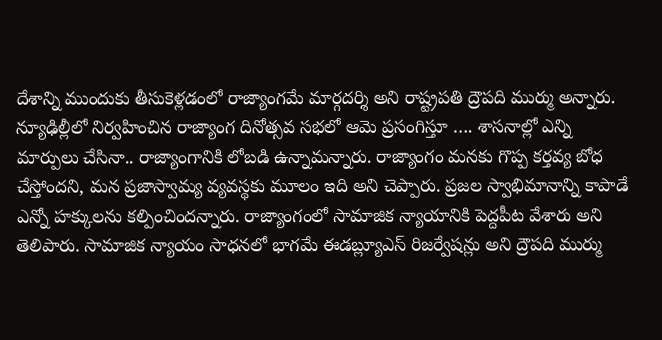దేశాన్ని ముందుకు తీసుకెళ్లడంలో రాజ్యాంగమే మార్గదర్శి అని రాష్ట్రపతి ద్రౌపది ముర్ము అన్నారు. న్యూఢిల్లీలో నిర్వహించిన రాజ్యాంగ దినోత్సవ సభలో ఆమె ప్రసంగిస్తూ …. శాసనాల్లో ఎన్ని మార్పులు చేసినా.. రాజ్యాంగానికి లోబడి ఉన్నామన్నారు. రాజ్యాంగం మనకు గొప్ప కర్తవ్య బోధ చేస్తోందని, మన ప్రజాస్వామ్య వ్యవస్థకు మూలం ఇది అని చెప్పారు. ప్రజల స్వాభిమానాన్ని కాపాడే ఎన్నో హక్కులను కల్పించిందన్నారు. రాజ్యాంగంలో సామాజిక న్యాయానికి పెద్దపీట వేశారు అని తెలిపారు. సామాజిక న్యాయం సాధనలో భాగమే ఈడబ్ల్యూఎస్‌ రిజర్వేషన్లు అని ద్రౌపది ముర్ము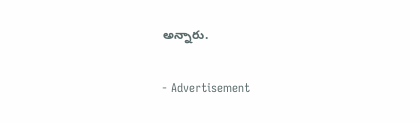అన్నారు.

- Advertisement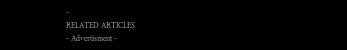-
RELATED ARTICLES
- Advertisment -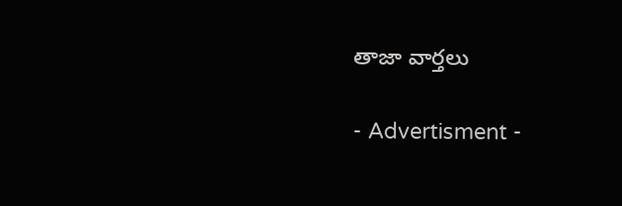తాజా వార్తలు

- Advertisment -